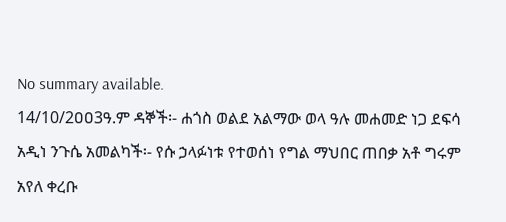No summary available.
14/10/2ዐዐ3ዓ.ም ዳኞች፡- ሐጎስ ወልደ አልማው ወላ ዓሉ መሐመድ ነጋ ደፍሳ አዲነ ንጉሴ አመልካች፡- የሱ ኃላፉነቱ የተወሰነ የግል ማህበር ጠበቃ አቶ ግሩም አየለ ቀረቡ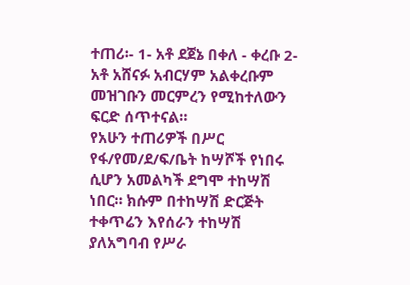ተጠሪ፡- 1- አቶ ደጀኔ በቀለ - ቀረቡ 2- አቶ አሸናፉ አብርሃም አልቀረቡም መዝገቡን መርምረን የሚከተለውን ፍርድ ሰጥተናል።
የአሁን ተጠሪዎች በሥር የፋ/የመ/ደ/ፍ/ቤት ከሣሾች የነበሩ ሲሆን አመልካች ደግሞ ተከሣሽ ነበር። ክሱም በተከሣሽ ድርጅት ተቀጥሬን እየሰራን ተከሣሽ ያለአግባብ የሥራ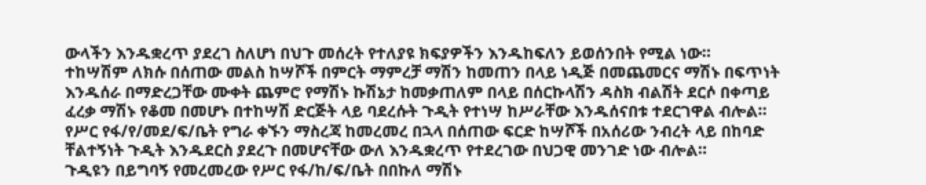ውላችን እንዱቋረጥ ያደረገ ስለሆነ በህጉ መሰረት የተለያዩ ክፍያዎችን እንዱከፍለን ይወሰንበት የሚል ነው።
ተከሣሽም ለክሱ በሰጠው መልስ ከሣሾች በምርት ማምረቻ ማሽን ከመጠን በላይ ነዲጅ በመጨመርና ማሽኑ በፍጥነት እንዱሰራ በማድረጋቸው ሙቀት ጨምሮ የማሽኑ ኩሽኔታ ከመቃጠለም በላይ በሰርኩላሽን ዳስክ ብልሽት ደርሶ በቀጣይ ፈረቃ ማሽኑ የቆመ በመሆኑ በተከሣሽ ድርጅት ላይ ባደረሱት ጉዲት የተነሣ ከሥራቸው እንዱሰናበቱ ተደርገዋል ብሎል።
የሥር የፋ/የ/መደ/ፍ/ቤት የግራ ቀኙን ማስረጃ ከመረመረ በኋላ በሰጠው ፍርድ ከሣሾች በአሰሪው ንብረት ላይ በከባድ ቸልተኝነት ጉዲት እንዱደርስ ያደረጉ በመሆናቸው ውለ እንዱቋረጥ የተደረገው በህጋዊ መንገድ ነው ብሎል።
ጉዲዩን በይግባኝ የመረመረው የሥር የፋ/ከ/ፍ/ቤት በበኩለ ማሽኑ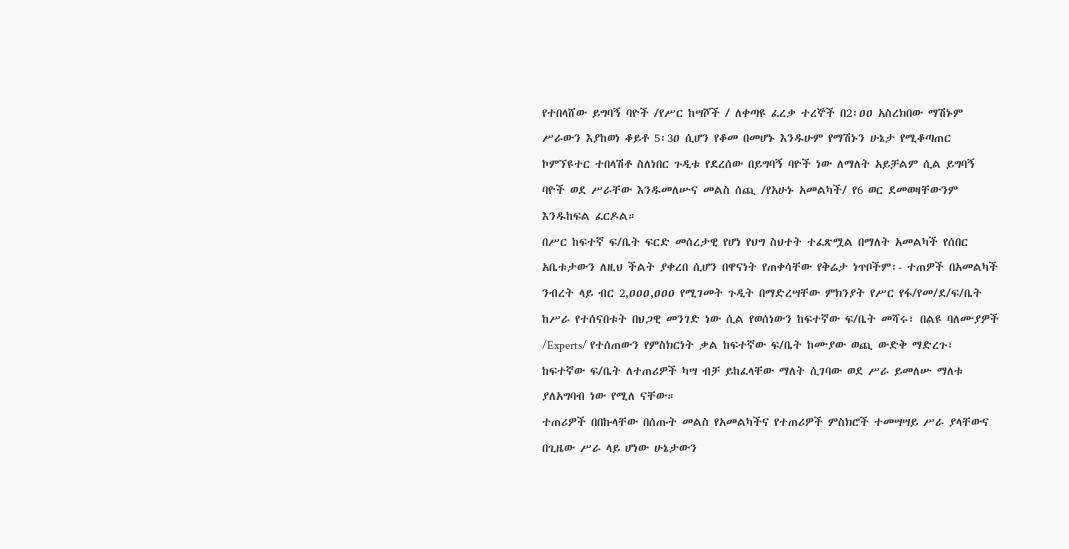የተበላሸው ይግባኝ ባዮች /የሥር ከሣሾች / ለቀጣዩ ፈረቃ ተረኞች በ2፡ዐዐ አስረክበው ማሽኑም ሥራውን እያከወነ ቆይቶ 5፡3ዐ ሲሆን የቆመ በመሆኑ እንዱሁም የማሽኑን ሁኔታ የሚቆጣጠር ኮምኘዩተር ተበላሽቶ ስለነበር ጉዲቱ የደረሰው በይግባኝ ባዮች ነው ለማለት አይቻልም ሲል ይግባኝ ባዮች ወደ ሥራቸው እንዱመለሡና መልስ ሰጪ /የአሁኑ አመልካች/ የ6 ወር ደመወዛቸውንም እንዱከፍል ፈርዶል።
በሥር ከፍተኛ ፍ/ቤት ፍርድ መሰረታዊ የሆነ የህግ ስህተት ተፈጽሟል በማለት አመልካች የሰበር አቤቱታውን ለዚህ ችልት ያቀረበ ሲሆን በዋናነት የጠቀሳቸው የቅሬታ ነጥቦችም፡- ተጠዎች በአመልካች ንብረት ላይ ብር 2,ዐዐዐ,ዐዐዐ የሚገመት ጉዲት በማድረሣቸው ምክንያት የሥር የፋ/የመ/ደ/ፍ/ቤት ከሥራ የተሰናበቱት በህጋዊ መንገድ ነው ሲል የወሰነውን ከፍተኛው ፍ/ቤት መሻሩ፣ በልዩ ባለሙያዎች /Experts/ የተሰጠውን የምስክርነት ቃል ከፍተኛው ፍ/ቤት ከሙያው ወጪ ውድቅ ማድረጉ፣ ከፍተኛው ፍ/ቤት ለተጠሪዎች ካሣ ብቻ ይከፈላቸው ማለት ሲገባው ወደ ሥራ ይመለሡ ማለቱ ያለአግባብ ነው የሚለ ናቸው።
ተጠሪዎች በበኩላቸው በሰጡት መልስ የአመልካችና የተጠሪዎች ምስክሮች ተመሣሣይ ሥራ ያላቸውና በጊዜው ሥራ ላይ ሆነው ሁኔታውን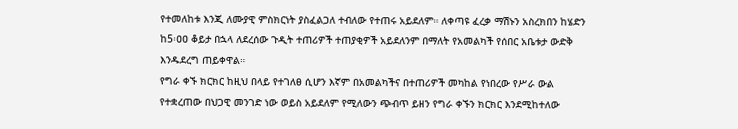የተመለከቱ እንጂ ለሙያዊ ምስክርነት ያስፈልጋለ ተብለው የተጠሩ አይደለም። ለቀጣዩ ፈረቃ ማሽኑን አስረክበን ከሄድን ከ5፡ዐዐ ቆይታ በኋላ ለደረሰው ጉዲት ተጠሪዎች ተጠያቂዎች አይደለንም በማለት የአመልካች የሰበር አቤቱታ ውድቅ እንዱደረግ ጠይቀዋል።
የግራ ቀኙ ክርክር ከዚህ በላይ የተገለፀ ሲሆን እኛም በአመልካችና በተጠሪዎች መካከል የነበረው የሥራ ውል የተቋረጠው በህጋዊ መንገድ ነው ወይስ አይደለም የሚለውን ጭብጥ ይዘን የግራ ቀኙን ክርክር እንደሚከተለው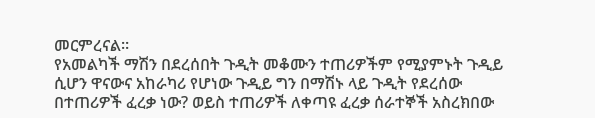መርምረናል።
የአመልካች ማሽን በደረሰበት ጉዲት መቆሙን ተጠሪዎችም የሚያምኑት ጉዲይ ሲሆን ዋናውና አከራካሪ የሆነው ጉዲይ ግን በማሽኑ ላይ ጉዲት የደረሰው በተጠሪዎች ፈረቃ ነው? ወይስ ተጠሪዎች ለቀጣዩ ፈረቃ ሰራተኞች አስረክበው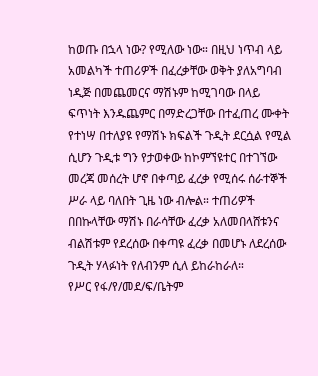ከወጡ በኋላ ነው? የሚለው ነው። በዚህ ነጥብ ላይ አመልካች ተጠሪዎች በፈረቃቸው ወቅት ያለአግባብ ነዲጅ በመጨመርና ማሽኑም ከሚገባው በላይ ፍጥነት እንዱጨምር በማድረጋቸው በተፈጠረ ሙቀት የተነሣ በተለያዩ የማሽኑ ክፍልች ጉዲት ደርሷል የሚል ሲሆን ጉዲቱ ግን የታወቀው ከኮምኘዩተር በተገኘው መረጃ መሰረት ሆኖ በቀጣይ ፈረቃ የሚሰሩ ሰራተኞች ሥራ ላይ ባለበት ጊዜ ነው ብሎል። ተጠሪዎች በበኩላቸው ማሽኑ በራሳቸው ፈረቃ አለመበላሸቱንና ብልሽቱም የደረሰው በቀጣዩ ፈረቃ በመሆኑ ለደረሰው ጉዲት ሃላፉነት የለብንም ሲለ ይከራከራለ።
የሥር የፋ/የ/መደ/ፍ/ቤትም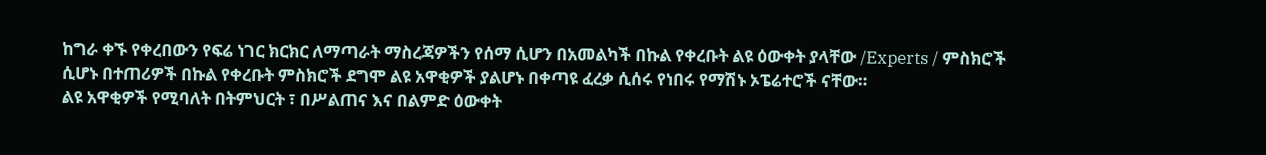ከግራ ቀኙ የቀረበውን የፍሬ ነገር ክርክር ለማጣራት ማስረጃዎችን የሰማ ሲሆን በአመልካች በኩል የቀረቡት ልዩ ዕውቀት ያላቸው /Experts / ምስክሮች ሲሆኑ በተጠሪዎች በኩል የቀረቡት ምስክሮች ደግሞ ልዩ አዋቂዎች ያልሆኑ በቀጣዩ ፈረቃ ሲሰሩ የነበሩ የማሽኑ ኦፔሬተሮች ናቸው።
ልዩ አዋቂዎች የሚባለት በትምህርት ፣ በሥልጠና እና በልምድ ዕውቀት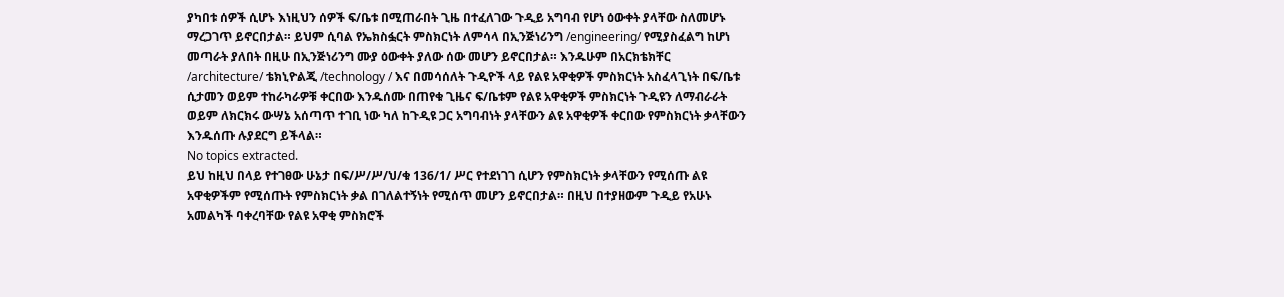ያካበቱ ሰዎች ሲሆኑ እነዚህን ሰዎች ፍ/ቤቱ በሚጠራበት ጊዜ በተፈለገው ጉዲይ አግባብ የሆነ ዕውቀት ያላቸው ስለመሆኑ ማረጋገጥ ይኖርበታል። ይህም ሲባል የኤክስፏርት ምስክርነት ለምሳላ በኢንጅነሪንግ /engineering/ የሚያስፈልግ ከሆነ መጣራት ያለበት በዚሁ በኢንጅነሪንግ ሙያ ዕውቀት ያለው ሰው መሆን ይኖርበታል። እንዱሁም በአርክቴክቸር /architecture/ ቴክኒዮልጂ /technology / እና በመሳሰለት ጉዲዮች ላይ የልዩ አዋቂዎች ምስክርነት አስፈላጊነት በፍ/ቤቱ ሲታመን ወይም ተከራካራዎቹ ቀርበው እንዱሰሙ በጠየቁ ጊዜና ፍ/ቤቱም የልዩ አዋቂዎች ምስክርነት ጉዲዩን ለማብራራት ወይም ለክርክሩ ውሣኔ አሰጣጥ ተገቢ ነው ካለ ከጉዲዩ ጋር አግባብነት ያላቸውን ልዩ አዋቂዎች ቀርበው የምስክርነት ቃላቸውን እንዱሰጡ ሉያደርግ ይችላል።
No topics extracted.
ይህ ከዚህ በላይ የተገፀው ሁኔታ በፍ/ሥ/ሥ/ህ/ቁ 136/1/ ሥር የተደነገገ ሲሆን የምስክርነት ቃላቸውን የሚሰጡ ልዩ አዋቂዎችም የሚሰጡት የምስክርነት ቃል በገለልተኝነት የሚሰጥ መሆን ይኖርበታል። በዚህ በተያዘውም ጉዲይ የአሁኑ አመልካች ባቀረባቸው የልዩ አዋቂ ምስክሮች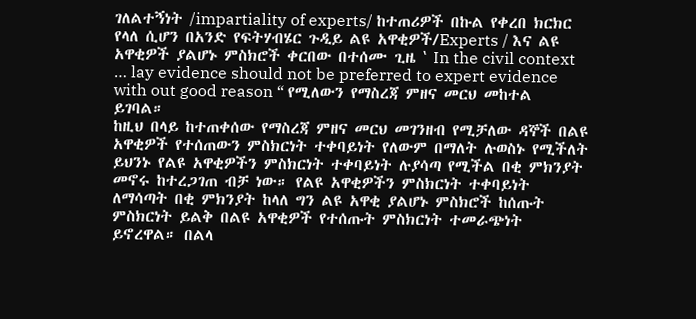ገለልተኝነት /impartiality of experts/ ከተጠሪዎች በኩል የቀረበ ክርክር የላለ ሲሆን በአንድ የፍትሃብሄር ጉዲይ ልዩ አዋቂዎች/Experts / እና ልዩ አዋቂዎች ያልሆኑ ምስክሮች ቀርበው በተሰሙ ጊዜ ‛ In the civil context … lay evidence should not be preferred to expert evidence with out good reason “ የሚለውን የማስረጃ ምዘና መርህ መከተል ይገባል።
ከዚህ በላይ ከተጠቀሰው የማስረጃ ምዘና መርህ መገንዘብ የሚቻለው ዳኞች በልዩ አዋቂዎች የተሰጠውን ምስክርነት ተቀባይነት የለውም በማለት ሉወስኑ የሚችለት ይህንኑ የልዩ አዋቂዎችን ምስክርነት ተቀባይነት ሉያሳጣ የሚችል በቂ ምክንያት መኖሩ ከተረጋገጠ ብቻ ነው። የልዩ አዋቂዎችን ምስክርነት ተቀባይነት ለማሳጣት በቂ ምክንያት ከላለ ግን ልዩ አዋቂ ያልሆኑ ምስክሮች ከሰጡት ምስክርነት ይልቅ በልዩ አዋቂዎች የተሰጡት ምስክርነት ተመራጭነት ይኖረዋል። በልላ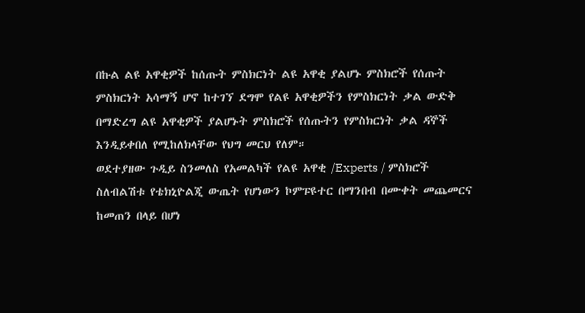በኩል ልዩ አዋቂዎች ከሰጡት ምስክርነት ልዩ አዋቂ ያልሆኑ ምስክሮች የሰጡት ምስክርነት አሳማኝ ሆኖ ከተገኘ ደግሞ የልዩ አዋቂዎችን የምስክርነት ቃል ውድቅ በማድረግ ልዩ አዋቂዎች ያልሆኑት ምስክሮች የሰጡትን የምስክርነት ቃል ዳኞች እንዲይቀበለ የሚከለክላቸው የህግ መርህ የለም።
ወደተያዘው ጉዲይ ስንመለስ የአመልካች የልዩ አዋቂ /Experts / ምስክሮች ስለብልሽቱ የቴክኒዮልጂ ውጤት የሆነውን ኮምፑዩተር በማንበብ በሙቀት መጨመርና ከመጠን በላይ በሆነ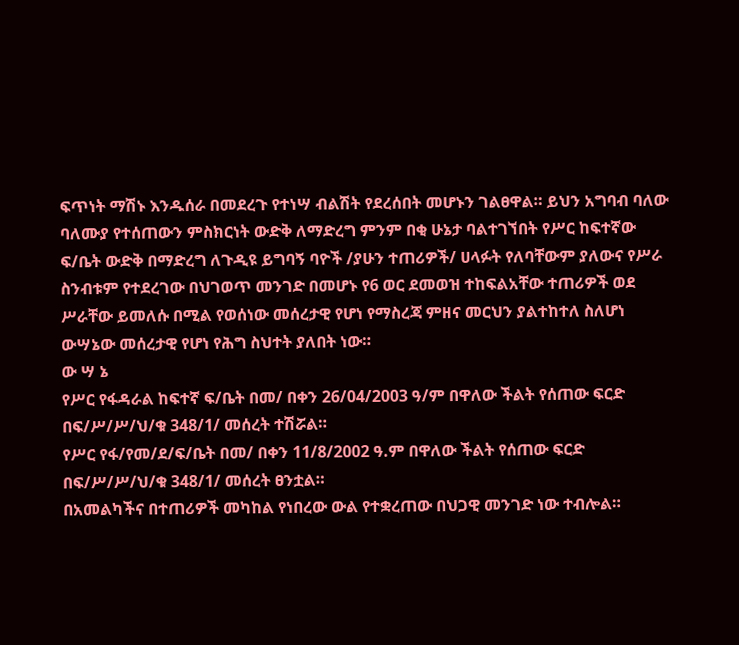ፍጥነት ማሽኑ እንዱሰራ በመደረጉ የተነሣ ብልሽት የደረሰበት መሆኑን ገልፀዋል። ይህን አግባብ ባለው ባለሙያ የተሰጠውን ምስክርነት ውድቅ ለማድረግ ምንም በቂ ሁኔታ ባልተገኘበት የሥር ከፍተኛው ፍ/ቤት ውድቅ በማድረግ ለጉዲዩ ይግባኝ ባዮች /ያሁን ተጠሪዎች/ ሀላፉት የለባቸውም ያለውና የሥራ ስንብቱም የተደረገው በህገወጥ መንገድ በመሆኑ የ6 ወር ደመወዝ ተከፍልአቸው ተጠሪዎች ወደ ሥራቸው ይመለሱ በሚል የወሰነው መሰረታዊ የሆነ የማስረጃ ምዘና መርህን ያልተከተለ ስለሆነ ውሣኔው መሰረታዊ የሆነ የሕግ ስህተት ያለበት ነው።
ው ሣ ኔ
የሥር የፋዳራል ከፍተኛ ፍ/ቤት በመ/ በቀን 26/04/2003 ዓ/ም በዋለው ችልት የሰጠው ፍርድ በፍ/ሥ/ሥ/ህ/ቁ 348/1/ መሰረት ተሽሯል።
የሥር የፋ/የመ/ደ/ፍ/ቤት በመ/ በቀን 11/8/2002 ዓ.ም በዋለው ችልት የሰጠው ፍርድ በፍ/ሥ/ሥ/ህ/ቁ 348/1/ መሰረት ፀንቷል።
በአመልካችና በተጠሪዎች መካከል የነበረው ውል የተቋረጠው በህጋዊ መንገድ ነው ተብሎል።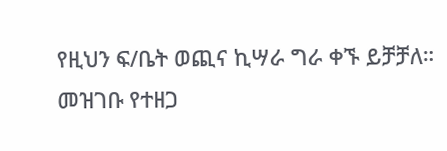የዚህን ፍ/ቤት ወጪና ኪሣራ ግራ ቀኙ ይቻቻለ።
መዝገቡ የተዘጋ